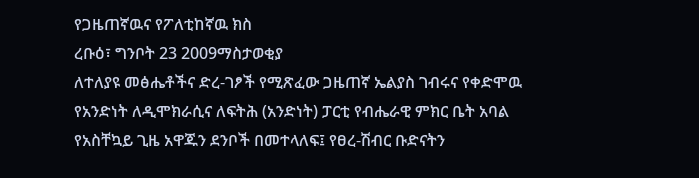የጋዜጠኛዉና የፖለቲከኛዉ ክስ
ረቡዕ፣ ግንቦት 23 2009ማስታወቂያ
ለተለያዩ መፅሔቶችና ድረ-ገፆች የሚጽፈው ጋዜጠኛ ኤልያስ ገብሩና የቀድሞዉ የአንድነት ለዲሞክራሲና ለፍትሕ (አንድነት) ፓርቲ የብሔራዊ ምክር ቤት አባል የአስቸኳይ ጊዜ አዋጁን ደንቦች በመተላለፍ፤ የፀረ-ሽብር ቡድናትን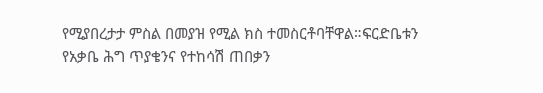የሚያበረታታ ምስል በመያዝ የሚል ክስ ተመስርቶባቸዋል።ፍርድቤቱን የአቃቤ ሕግ ጥያቄንና የተከሳሽ ጠበቃን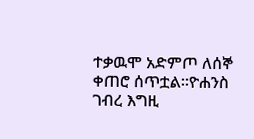ተቃዉሞ አድምጦ ለሰኞ ቀጠሮ ሰጥቷል።ዮሐንስ ገብረ እግዚ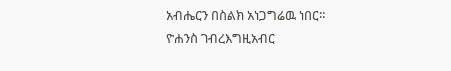አብሔርን በስልክ አነጋግሬዉ ነበር።
ዮሐንስ ገብረእግዚአብር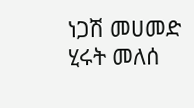ነጋሽ መሀመድ
ሂሩት መለሰ